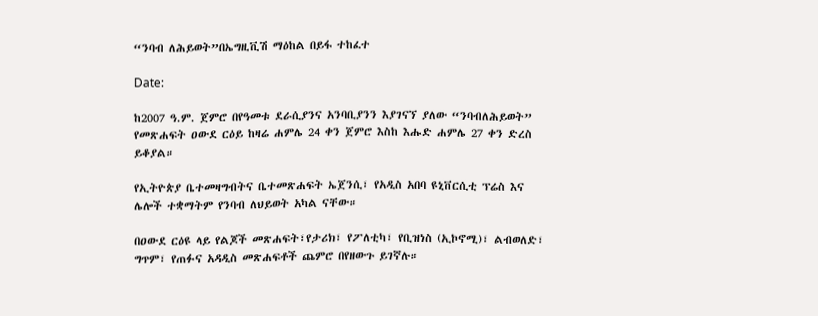“ንባብ ለሕይወት”በኤግዚቪሽ ማዕከል በይፋ ተከፈተ

Date:

ከ2007 ዓ.ም. ጀምሮ በየዓመቱ ደራሲያንና አንባቢያንን እያገናኘ ያለው “ንባብለሕይወት” የመጽሐፍት ዐውደ ርዕይ ከዛሬ ሐምሌ 24 ቀን ጀምሮ እስከ እሑድ ሐምሌ 27 ቀን ድረስ ይቆያል።

የኢትዮጵያ ቤተመዛግብትና ቤተመጽሐፍት ኤጀንሲ፣ የአዲስ አበባ ዩኒቨርሲቲ ፕሬስ እና ሌሎች ተቋማትም የንባብ ለህይወት አካል ናቸው።

በዐውደ ርዕዩ ላይ የልጆች መጽሐፍት፣የታሪክ፣ የፖለቲካ፣ የቢዝነስ (ኢኮኖሚ)፣ ልብወለድ፣ ግጥም፣ የጠፉና አዳዲስ መጽሐፍቶች ጨምሮ በየዘውጉ ይገኛሉ።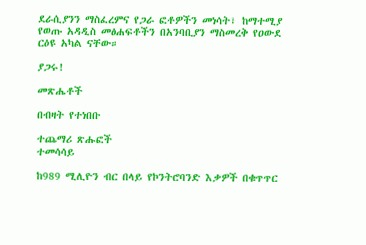ደራሲያንን ማስፈረምና የጋራ ፎቶዎችን መነሳት፣ ከማተሚያ የወጡ አዳዲስ መፅሐፍቶችን በአንባቢያን ማስመረቅ የዐውደ ርዕዩ አካል ናቸው።

ያጋሩ!

መጽሔቶች

በብዛት የተነበቡ

ተጨማሪ ጽሑፎች
ተመሳሳይ

ከ989 ሚሊዮን ብር በላይ የኮንትሮባንድ እቃዎች በቁጥጥር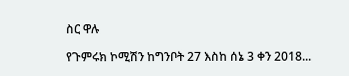ስር ዋሉ

የጉምሩክ ኮሚሽን ከግንቦት 27 እስከ ሰኔ 3 ቀን 2018...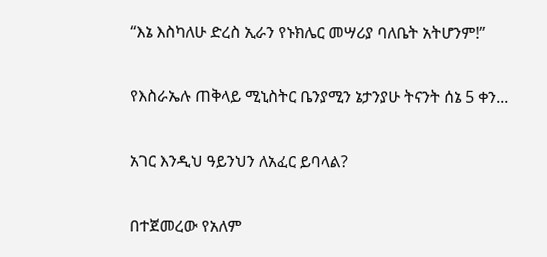“እኔ እስካለሁ ድረስ ኢራን የኑክሌር መሣሪያ ባለቤት አትሆንም!”

የእስራኤሉ ጠቅላይ ሚኒስትር ቤንያሚን ኔታንያሁ ትናንት ሰኔ 5 ቀን...

አገር እንዲህ ዓይንህን ለአፈር ይባላል?

በተጀመረው የአለም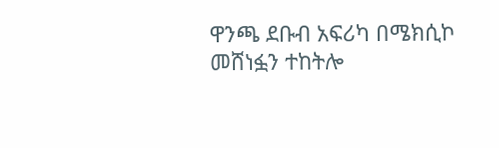ዋንጫ ደቡብ አፍሪካ በሜክሲኮ መሸነፏን ተከትሎ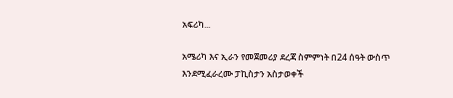አፍሪካ...

አሜሪካ እና ኢራን የመጀመሪያ ደረጃ ስምምነት በ24 ሰዓት ውስጥ እንደሚፈራረሙ ፓኪስታን አስታወቀች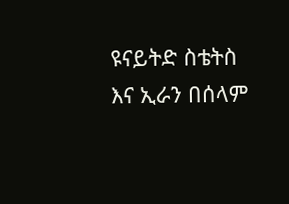ዩናይትድ ስቴትስ እና ኢራን በሰላም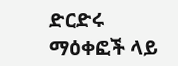ድርድሩ ማዕቀፎች ላይ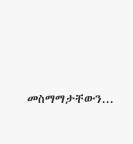መስማማታቸውን...